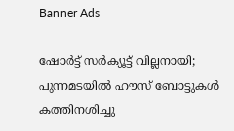Banner Ads

ഷോർട്ട് സർക്യൂട്ട് വില്ലനായി; പുന്നമടയിൽ ഹൗസ് ബോട്ടുകൾ കത്തിനശിച്ചു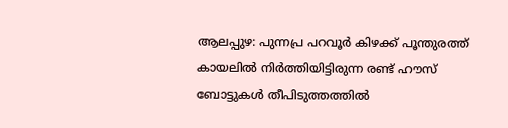ആലപ്പുഴ: പുന്നപ്ര പറവൂർ കിഴക്ക് പൂന്തുരത്ത് കായലിൽ നിർത്തിയിട്ടിരുന്ന രണ്ട് ഹൗസ് ബോട്ടുകൾ തീപിടുത്തത്തിൽ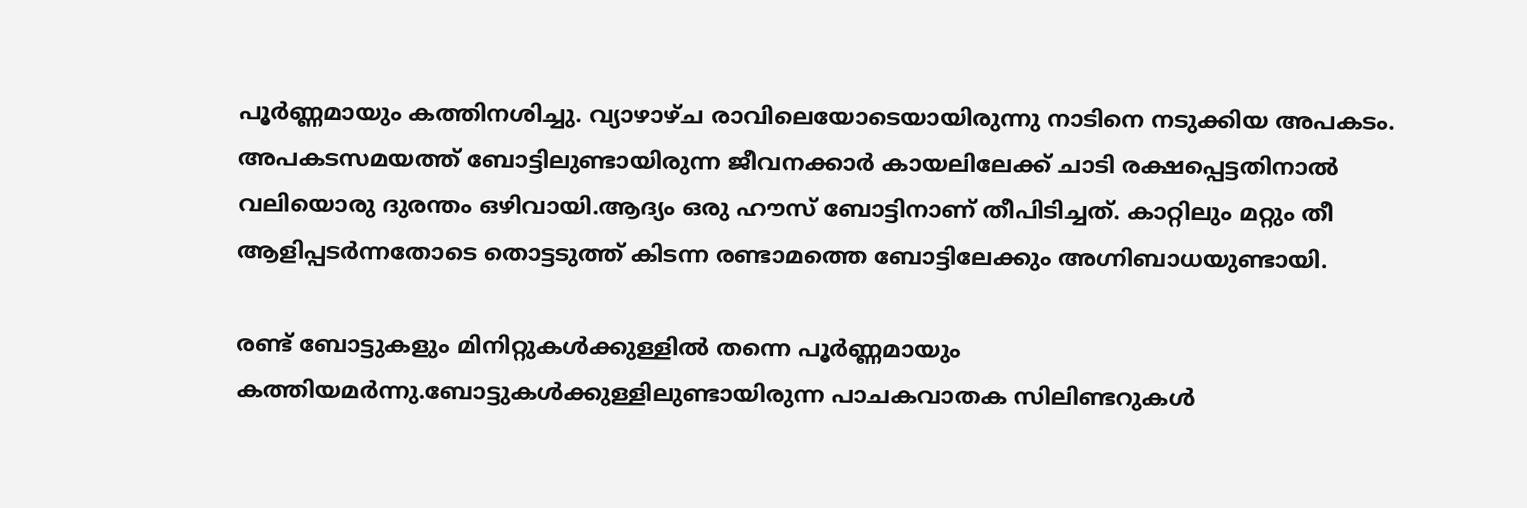പൂർണ്ണമായും കത്തിനശിച്ചു. വ്യാഴാഴ്ച രാവിലെയോടെയായിരുന്നു നാടിനെ നടുക്കിയ അപകടം. അപകടസമയത്ത് ബോട്ടിലുണ്ടായിരുന്ന ജീവനക്കാർ കായലിലേക്ക് ചാടി രക്ഷപ്പെട്ടതിനാൽ വലിയൊരു ദുരന്തം ഒഴിവായി.ആദ്യം ഒരു ഹൗസ് ബോട്ടിനാണ് തീപിടിച്ചത്. കാറ്റിലും മറ്റും തീ ആളിപ്പടർന്നതോടെ തൊട്ടടുത്ത് കിടന്ന രണ്ടാമത്തെ ബോട്ടിലേക്കും അഗ്നിബാധയുണ്ടായി.

രണ്ട് ബോട്ടുകളും മിനിറ്റുകൾക്കുള്ളിൽ തന്നെ പൂർണ്ണമായും കത്തിയമർന്നു.ബോട്ടുകൾക്കുള്ളിലുണ്ടായിരുന്ന പാചകവാതക സിലിണ്ടറുകൾ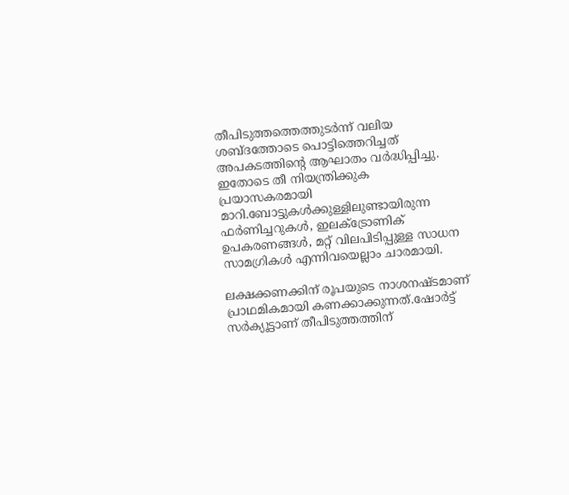തീപിടുത്തത്തെത്തുടർന്ന് വലിയ ശബ്ദത്തോടെ പൊട്ടിത്തെറിച്ചത് അപകടത്തിന്റെ ആഘാതം വർദ്ധിപ്പിച്ചു. ഇതോടെ തീ നിയന്ത്രിക്കുക പ്രയാസകരമായി മാറി.ബോട്ടുകൾക്കുള്ളിലുണ്ടായിരുന്ന ഫർണിച്ചറുകൾ, ഇലക്ട്രോണിക് ഉപകരണങ്ങൾ, മറ്റ് വിലപിടിപ്പുള്ള സാധന സാമഗ്രികൾ എന്നിവയെല്ലാം ചാരമായി.

ലക്ഷക്കണക്കിന് രൂപയുടെ നാശനഷ്ടമാണ് പ്രാഥമികമായി കണക്കാക്കുന്നത്.ഷോർട്ട് സർക്യൂട്ടാണ് തീപിടുത്തത്തിന്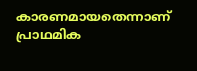കാരണമായതെന്നാണ് പ്രാഥമിക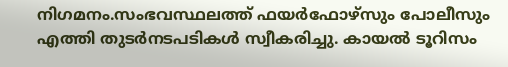നിഗമനം.സംഭവസ്ഥലത്ത് ഫയർഫോഴ്സും പോലീസും എത്തി തുടർനടപടികൾ സ്വീകരിച്ചു. കായൽ ടൂറിസം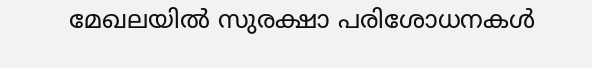മേഖലയിൽ സുരക്ഷാ പരിശോധനകൾ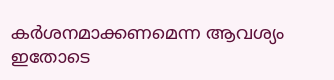കർശനമാക്കണമെന്ന ആവശ്യം ഇതോടെ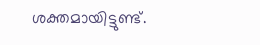ശക്തമായിട്ടുണ്ട്.